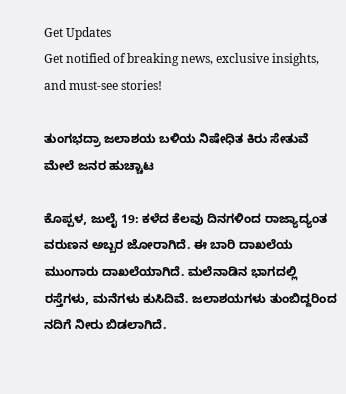Get Updates
Get notified of breaking news, exclusive insights, and must-see stories!

ತುಂಗಭದ್ರಾ ಜಲಾಶಯ ಬಳಿಯ ನಿಷೇಧಿತ ಕಿರು ಸೇತುವೆ ಮೇಲೆ ಜನರ ಹುಚ್ಚಾಟ

ಕೊಪ್ಪಳ, ಜುಲೈ 19: ಕಳೆದ ಕೆಲವು ದಿನಗಳಿಂದ ರಾಜ್ಯಾದ್ಯಂತ ವರುಣನ ಅಬ್ಬರ ಜೋರಾಗಿದೆ. ಈ ಬಾರಿ ದಾಖಲೆಯ ಮುಂಗಾರು ದಾಖಲೆಯಾಗಿದೆ. ಮಲೆನಾಡಿನ ಭಾಗದಲ್ಲಿ ರಸ್ತೆಗಳು, ಮನೆಗಳು ಕುಸಿದಿವೆ. ಜಲಾಶಯಗಳು ತುಂಬಿದ್ದರಿಂದ ನದಿಗೆ ನೀರು ಬಿಡಲಾಗಿದೆ.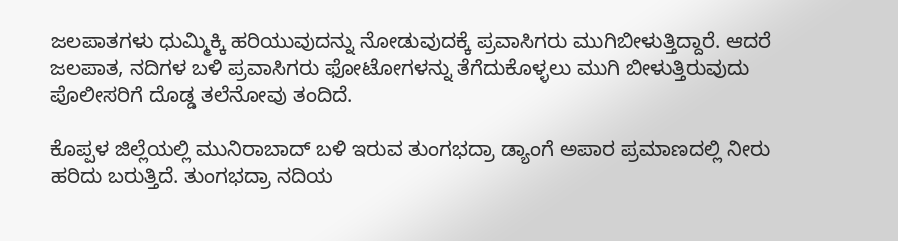ಜಲಪಾತಗಳು ಧುಮ್ಮಿಕ್ಕಿ ಹರಿಯುವುದನ್ನು ನೋಡುವುದಕ್ಕೆ ಪ್ರವಾಸಿಗರು ಮುಗಿಬೀಳುತ್ತಿದ್ದಾರೆ. ಆದರೆ ಜಲಪಾತ, ನದಿಗಳ ಬಳಿ ಪ್ರವಾಸಿಗರು ಫೋಟೋಗಳನ್ನು ತೆಗೆದುಕೊಳ್ಳಲು ಮುಗಿ ಬೀಳುತ್ತಿರುವುದು ಪೊಲೀಸರಿಗೆ ದೊಡ್ಡ ತಲೆನೋವು ತಂದಿದೆ.

ಕೊಪ್ಪಳ ಜಿಲ್ಲೆಯಲ್ಲಿ ಮುನಿರಾಬಾದ್ ಬಳಿ ಇರುವ ತುಂಗಭದ್ರಾ ಡ್ಯಾಂಗೆ ಅಪಾರ ಪ್ರಮಾಣದಲ್ಲಿ ನೀರು ಹರಿದು ಬರುತ್ತಿದೆ. ತುಂಗಭದ್ರಾ ನದಿಯ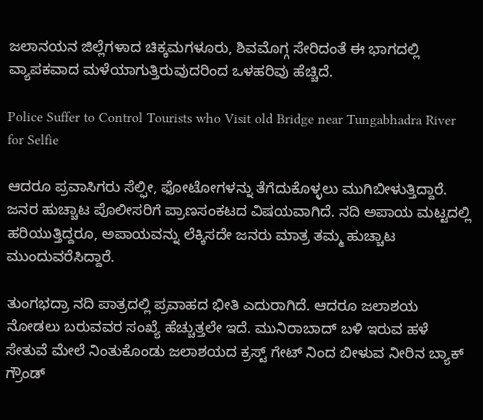ಜಲಾನಯನ ಜಿಲ್ಲೆಗಳಾದ ಚಿಕ್ಕಮಗಳೂರು, ಶಿವಮೊಗ್ಗ ಸೇರಿದಂತೆ ಈ ಭಾಗದಲ್ಲಿ ವ್ಯಾಪಕವಾದ ಮಳೆಯಾಗುತ್ತಿರುವುದರಿಂದ ಒಳಹರಿವು ಹೆಚ್ಚಿದೆ.

Police Suffer to Control Tourists who Visit old Bridge near Tungabhadra River for Selfie

ಆದರೂ ಪ್ರವಾಸಿಗರು ಸೆಲ್ಫೀ, ಫೋಟೋಗಳನ್ನು ತೆಗೆದುಕೊಳ್ಳಲು ಮುಗಿಬೀಳುತ್ತಿದ್ದಾರೆ. ಜನರ ಹುಚ್ಚಾಟ ಪೊಲೀಸರಿಗೆ ಪ್ರಾಣಸಂಕಟದ ವಿಷಯವಾಗಿದೆ. ನದಿ ಅಪಾಯ ಮಟ್ಟದಲ್ಲಿ ಹರಿಯುತ್ತಿದ್ದರೂ, ಅಪಾಯವನ್ನು ಲೆಕ್ಕಿಸದೇ ಜನರು ಮಾತ್ರ ತಮ್ಮ‌ ಹುಚ್ಚಾಟ ಮುಂದುವರೆಸಿದ್ದಾರೆ.

ತುಂಗಭದ್ರಾ ನದಿ ಪಾತ್ರದಲ್ಲಿ ಪ್ರವಾಹದ ಭೀತಿ ಎದುರಾಗಿದೆ. ಆದರೂ ಜಲಾಶಯ ನೋಡಲು ಬರುವವರ ಸಂಖ್ಯೆ ಹೆಚ್ಚುತ್ತಲೇ ಇದೆ. ಮುನಿರಾಬಾದ್ ಬಳಿ ಇರುವ ಹಳೆ ಸೇತುವೆ ಮೇಲೆ ನಿಂತುಕೊಂಡು ಜಲಾಶಯದ ಕ್ರಸ್ಟ್ ಗೇಟ್ ನಿಂದ ಬೀಳುವ ನೀರಿನ ಬ್ಯಾಕ್ ಗ್ರೌಂಡ್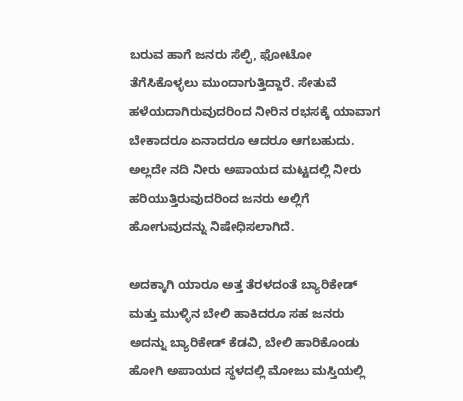ಬರುವ ಹಾಗೆ ಜನರು ಸೆಲ್ಫಿ, ಫೋಟೋ ತೆಗೆಸಿಕೊಳ್ಳಲು ಮುಂದಾಗುತ್ತಿದ್ದಾರೆ. ಸೇತುವೆ ಹಳೆಯದಾಗಿರುವುದರಿಂದ ನೀರಿನ ರಭಸಕ್ಕೆ ಯಾವಾಗ ಬೇಕಾದರೂ ಏನಾದರೂ ಆದರೂ ಆಗಬಹುದು. ಅಲ್ಲದೇ ನದಿ ನೀರು ಅಪಾಯದ ಮಟ್ಟದಲ್ಲಿ ನೀರು ಹರಿಯುತ್ತಿರುವುದರಿಂದ ಜನರು ಅಲ್ಲಿಗೆ ಹೋಗುವುದನ್ನು ನಿಷೇಧಿಸಲಾಗಿದೆ.

ಅದಕ್ಕಾಗಿ ಯಾರೂ ಅತ್ತ ತೆರಳದಂತೆ ಬ್ಯಾರಿಕೇಡ್‌ ಮತ್ತು ಮುಳ್ಳಿನ ಬೇಲಿ ಹಾಕಿದರೂ ಸಹ ಜನರು ಅದನ್ನು ಬ್ಯಾರಿಕೇಡ್‌ ಕೆಡವಿ, ಬೇಲಿ ಹಾರಿಕೊಂಡು ಹೋಗಿ ಅಪಾಯದ ಸ್ಥಳದಲ್ಲಿ ಮೋಜು ಮಸ್ತಿಯಲ್ಲಿ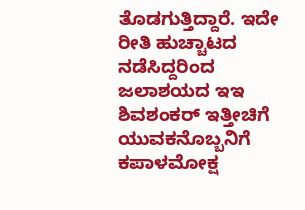ತೊಡಗುತ್ತಿದ್ದಾರೆ. ಇದೇ ರೀತಿ ಹುಚ್ಚಾಟದ ನಡೆಸಿದ್ದರಿಂದ ಜಲಾಶಯದ ಇಇ ಶಿವಶಂಕರ್ ಇತ್ತೀಚಿಗೆ ಯುವಕನೊಬ್ಬನಿಗೆ ಕಪಾಳಮೋಕ್ಷ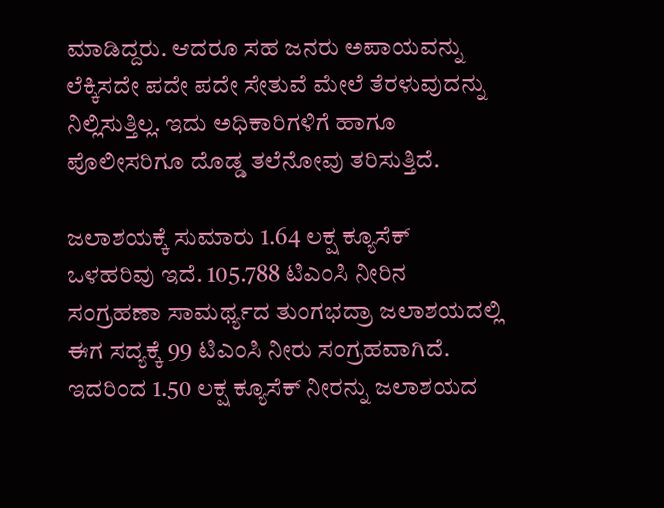ಮಾಡಿದ್ದರು. ಆದರೂ ಸಹ ಜನರು ಅಪಾಯವನ್ನು ಲೆಕ್ಕಿಸದೇ ಪದೇ ಪದೇ ಸೇತುವೆ ಮೇಲೆ ತೆರಳುವುದನ್ನು ನಿಲ್ಲಿಸುತ್ತಿಲ್ಲ. ಇದು ಅಧಿಕಾರಿಗಳಿಗೆ ಹಾಗೂ ಪೊಲೀಸರಿಗೂ ದೊಡ್ಡ ತಲೆನೋವು ತರಿಸುತ್ತಿದೆ.

ಜಲಾಶಯಕ್ಕೆ ಸುಮಾರು 1.64 ಲಕ್ಷ ಕ್ಯೂಸೆಕ್ ಒಳಹರಿವು ಇದೆ. 105.788 ಟಿಎಂಸಿ ನೀರಿನ ಸಂಗ್ರಹಣಾ ಸಾಮರ್ಥ್ಯದ ತುಂಗಭದ್ರಾ ಜಲಾಶಯದಲ್ಲಿ ಈಗ ಸದ್ಯಕ್ಕೆ 99 ಟಿಎಂಸಿ ನೀರು ಸಂಗ್ರಹವಾಗಿದೆ. ಇದರಿಂದ 1.50 ಲಕ್ಷ ಕ್ಯೂಸೆಕ್ ನೀರನ್ನು ಜಲಾಶಯದ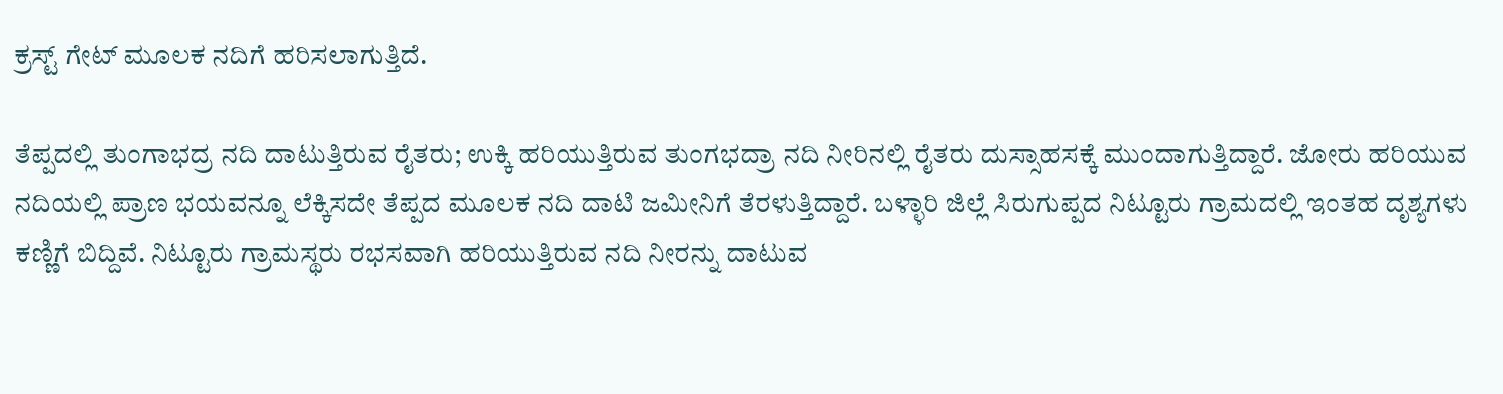ಕ್ರಸ್ಟ್ ಗೇಟ್ ಮೂಲಕ ನದಿಗೆ ಹರಿಸಲಾಗುತ್ತಿದೆ.

ತೆಪ್ಪದಲ್ಲಿ ತುಂಗಾಭದ್ರ ನದಿ ದಾಟುತ್ತಿರುವ ರೈತರು; ಉಕ್ಕಿ ಹರಿಯುತ್ತಿರುವ ತುಂಗಭದ್ರಾ ನದಿ‌ ನೀರಿನಲ್ಲಿ ರೈತರು ದುಸ್ಸಾಹಸಕ್ಕೆ ಮುಂದಾಗುತ್ತಿದ್ದಾರೆ. ಜೋರು ಹರಿಯುವ ನದಿಯಲ್ಲಿ ಪ್ರಾಣ ಭಯವನ್ನೂ ಲೆಕ್ಕಿಸದೇ ತೆಪ್ಪದ ಮೂಲಕ ನದಿ ದಾಟಿ ಜಮೀನಿಗೆ ತೆರಳುತ್ತಿದ್ದಾರೆ. ಬಳ್ಳಾರಿ ಜಿಲ್ಲೆ ಸಿರುಗುಪ್ಪದ ನಿಟ್ಟೂರು ಗ್ರಾಮದಲ್ಲಿ ಇಂತಹ ದೃಶ್ಯಗಳು ಕಣ್ಣಿಗೆ ಬಿದ್ದಿವೆ. ನಿಟ್ಟೂರು ಗ್ರಾಮಸ್ಥರು ರಭಸವಾಗಿ ಹರಿಯುತ್ತಿರುವ ನದಿ ನೀರನ್ನು ದಾಟುವ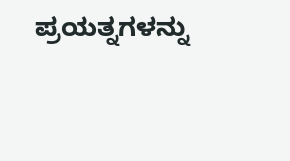ಪ್ರಯತ್ನಗಳನ್ನು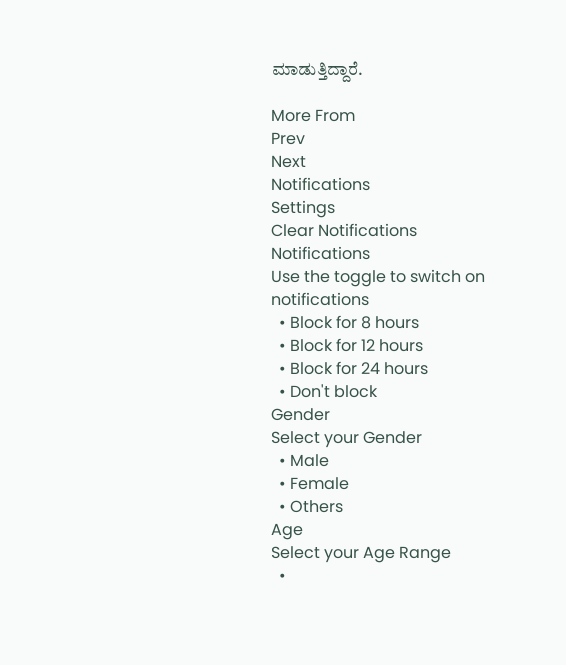ಮಾಡುತ್ತಿದ್ದಾರೆ.

More From
Prev
Next
Notifications
Settings
Clear Notifications
Notifications
Use the toggle to switch on notifications
  • Block for 8 hours
  • Block for 12 hours
  • Block for 24 hours
  • Don't block
Gender
Select your Gender
  • Male
  • Female
  • Others
Age
Select your Age Range
  •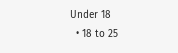Under 18
  • 18 to 25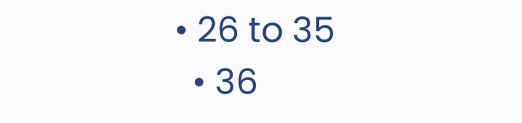• 26 to 35
  • 36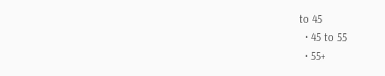to 45
  • 45 to 55
  • 55+